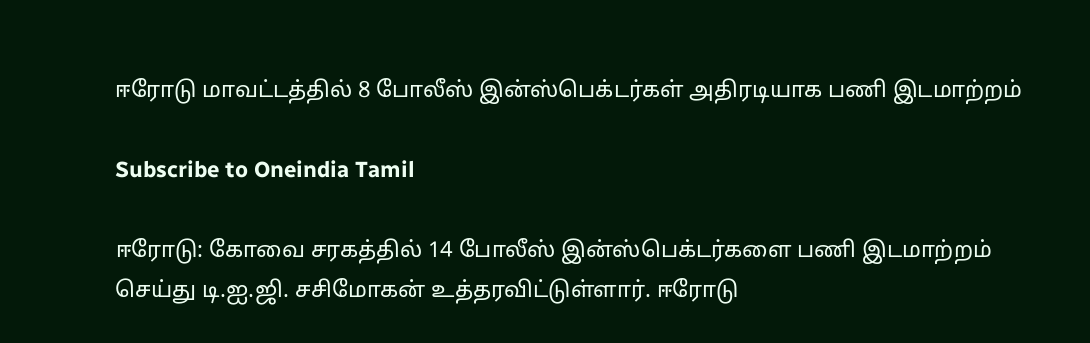ஈரோடு மாவட்டத்தில் 8 போலீஸ் இன்ஸ்பெக்டர்கள் அதிரடியாக பணி இடமாற்றம்

Subscribe to Oneindia Tamil

ஈரோடு: கோவை சரகத்தில் 14 போலீஸ் இன்ஸ்பெக்டர்களை பணி இடமாற்றம் செய்து டி.ஐ.ஜி. சசிமோகன் உத்தரவிட்டுள்ளார். ஈரோடு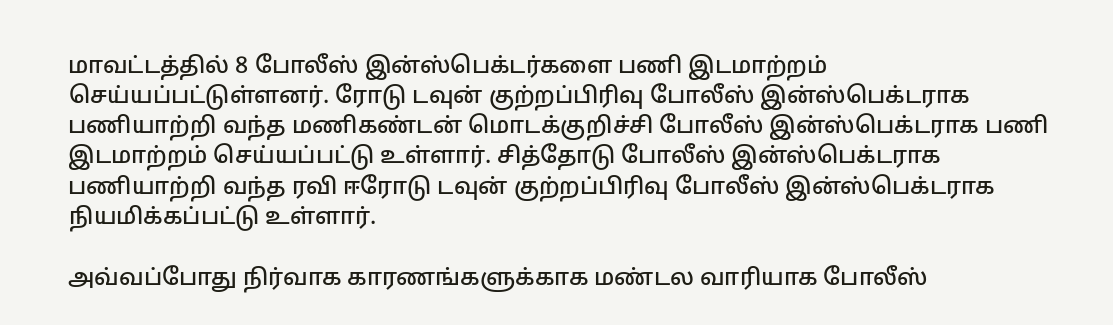மாவட்டத்தில் 8 போலீஸ் இன்ஸ்பெக்டர்களை பணி இடமாற்றம் செய்யப்பட்டுள்ளனர். ரோடு டவுன் குற்றப்பிரிவு போலீஸ் இன்ஸ்பெக்டராக பணியாற்றி வந்த மணிகண்டன் மொடக்குறிச்சி போலீஸ் இன்ஸ்பெக்டராக பணி இடமாற்றம் செய்யப்பட்டு உள்ளார். சித்தோடு போலீஸ் இன்ஸ்பெக்டராக பணியாற்றி வந்த ரவி ஈரோடு டவுன் குற்றப்பிரிவு போலீஸ் இன்ஸ்பெக்டராக நியமிக்கப்பட்டு உள்ளார்.

அவ்வப்போது நிர்வாக காரணங்களுக்காக மண்டல வாரியாக போலீஸ்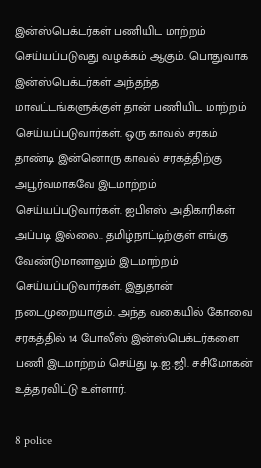இன்ஸ்பெக்டர்கள் பணியிட மாற்றம் செய்யப்படுவது வழக்கம் ஆகும். பொதுவாக இன்ஸ்பெக்டர்கள் அந்தந்த மாவட்டங்களுக்குள் தான் பணியிட மாற்றம் செய்யப்படுவார்கள். ஒரு காவல் சரகம் தாண்டி இன்னொரு காவல் சரகத்திற்கு அபூர்வமாகவே இடமாற்றம் செய்யப்படுவார்கள். ஐபிஎஸ் அதிகாரிகள் அப்படி இல்லை.. தமிழ்நாட்டிற்குள் எங்கு வேண்டுமானாலும் இடமாற்றம் செய்யப்படுவார்கள். இதுதான் நடைமுறையாகும். அந்த வகையில் கோவை சரகத்தில் 14 போலீஸ் இன்ஸ்பெக்டர்களை பணி இடமாற்றம் செய்து டி.ஐ.ஜி. சசிமோகன் உத்தரவிட்டு உள்ளார்.

8 police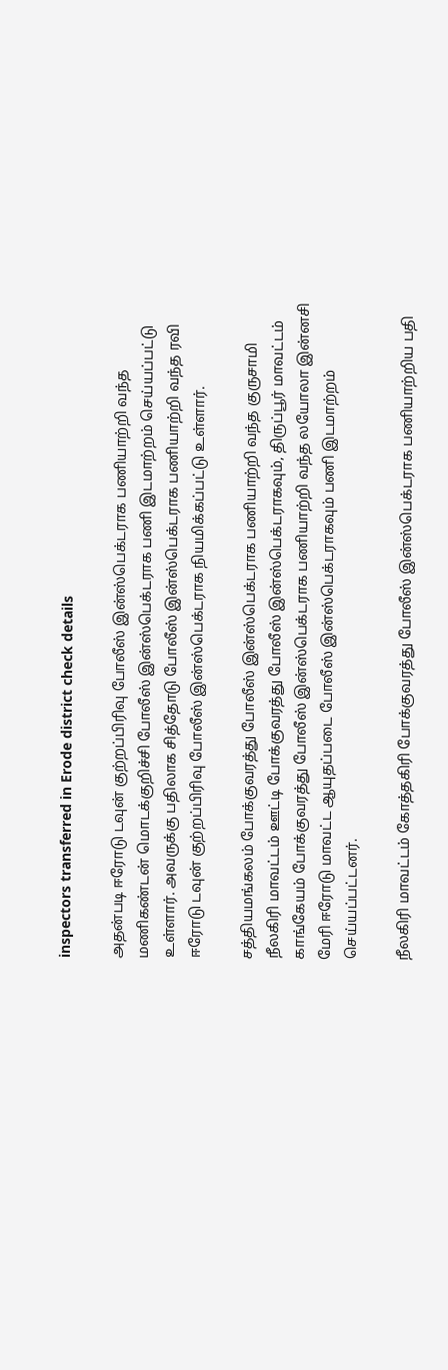inspectors transferred in Erode district check details

அதன்படி ஈரோடு டவுன் குற்றப்பிரிவு போலீஸ் இன்ஸ்பெக்டராக பணியாற்றி வந்த மணிகண்டன் மொடக்குறிச்சி போலீஸ் இன்ஸ்பெக்டராக பணி இடமாற்றம் செய்யப்பட்டு உள்ளார். அவருக்கு பதிலாக சித்தோடு போலீஸ் இன்ஸ்பெக்டராக பணியாற்றி வந்த ரவி ஈரோடு டவுன் குற்றப்பிரிவு போலீஸ் இன்ஸ்பெக்டராக நியமிக்கப்பட்டு உள்ளார்.

சத்தியமங்கலம் போக்குவரத்து போலீஸ் இன்ஸ்பெக்டராக பணியாற்றி வந்த குருசாமி நீலகிரி மாவட்டம் ஊட்டி போக்குவரத்து போலீஸ் இன்ஸ்பெக்டராகவும், திருப்பூர் மாவட்டம் காங்கேயம் போக்குவரத்து போலீஸ் இன்ஸ்பெக்டராக பணியாற்றி வந்த லயோலா இன்னசி மேரி ஈரோடு மாவட்ட ஆயுதப்படை போலீஸ் இன்ஸ்பெக்டராகவும் பணி இடமாற்றம் செய்யப்பட்டனர்.

நீலகிரி மாவட்டம் கோத்தகிரி போக்குவரத்து போலீஸ் இன்ஸ்பெக்டராக பணியாற்றிய பதி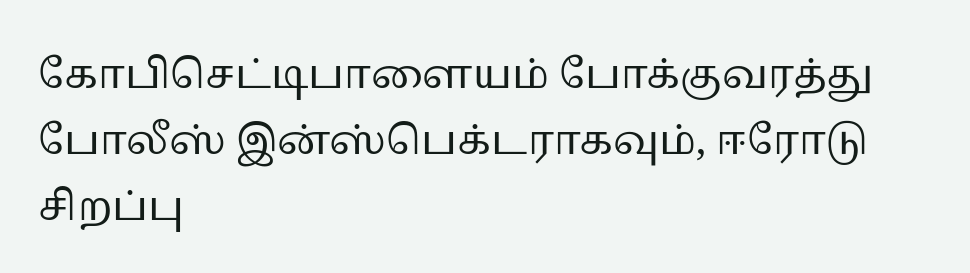கோபிசெட்டிபாளையம் போக்குவரத்து போலீஸ் இன்ஸ்பெக்டராகவும், ஈரோடு சிறப்பு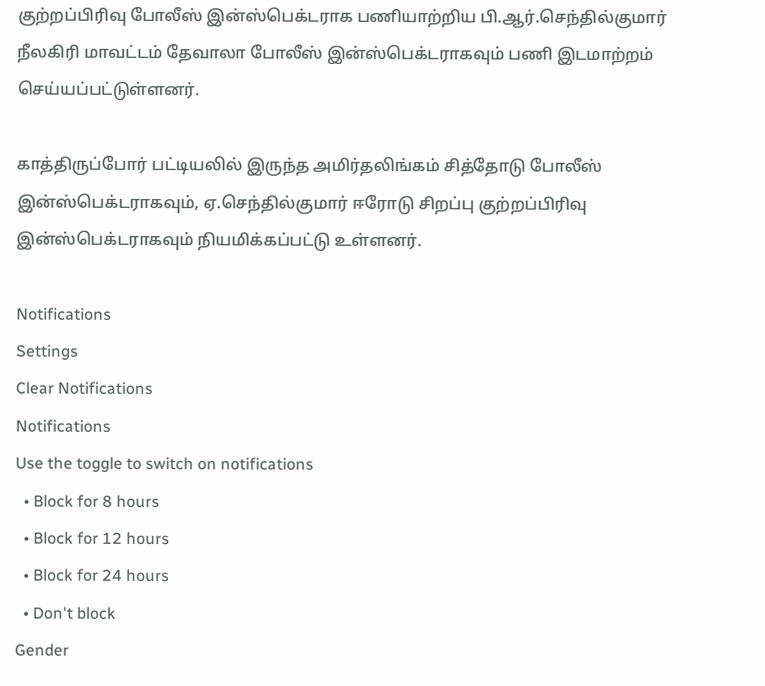குற்றப்பிரிவு போலீஸ் இன்ஸ்பெக்டராக பணியாற்றிய பி.ஆர்.செந்தில்குமார் நீலகிரி மாவட்டம் தேவாலா போலீஸ் இன்ஸ்பெக்டராகவும் பணி இடமாற்றம் செய்யப்பட்டுள்ளனர்.

காத்திருப்போர் பட்டியலில் இருந்த அமிர்தலிங்கம் சித்தோடு போலீஸ் இன்ஸ்பெக்டராகவும், ஏ.செந்தில்குமார் ஈரோடு சிறப்பு குற்றப்பிரிவு இன்ஸ்பெக்டராகவும் நியமிக்கப்பட்டு உள்ளனர்.

Notifications
Settings
Clear Notifications
Notifications
Use the toggle to switch on notifications
  • Block for 8 hours
  • Block for 12 hours
  • Block for 24 hours
  • Don't block
Gender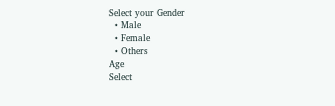Select your Gender
  • Male
  • Female
  • Others
Age
Select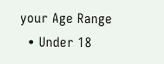your Age Range
  • Under 18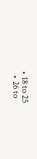• 18 to 25
  • 26 to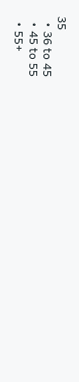35
  • 36 to 45
  • 45 to 55
  • 55+